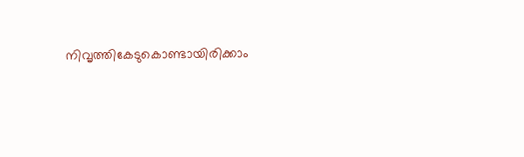നിവൃത്തികേടുകൊണ്ടായിരിക്കാം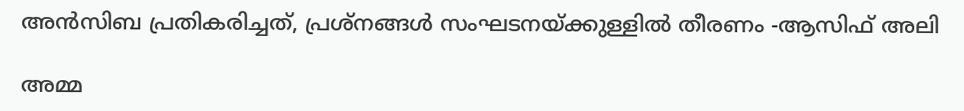അൻസിബ പ്രതികരിച്ചത്, പ്രശ്നങ്ങൾ സംഘടനയ്ക്കുള്ളിൽ തീരണം -ആസിഫ് അലി

അമ്മ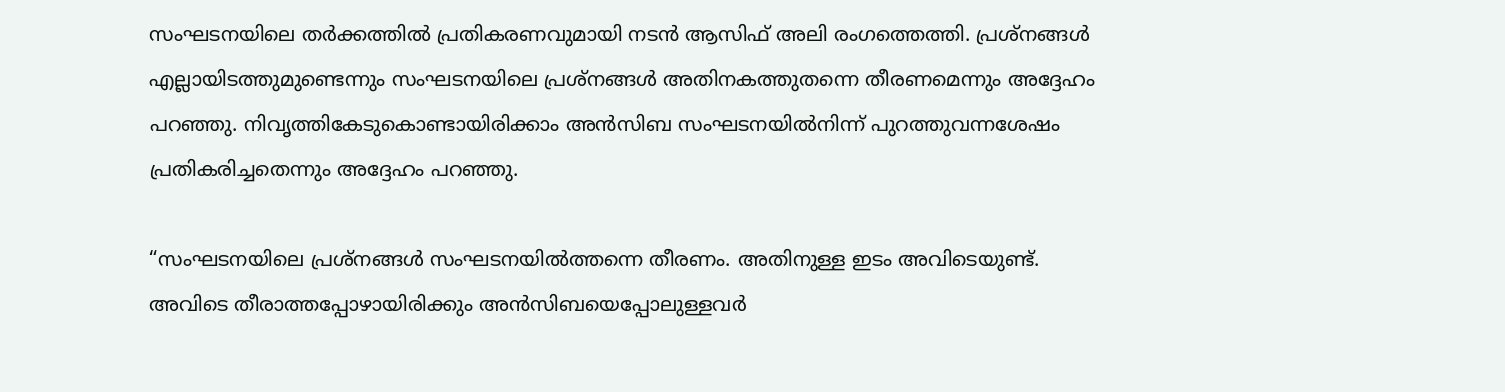സംഘടനയിലെ തർക്കത്തിൽ പ്രതികരണവുമായി നടൻ ആസിഫ് അലി രംഗത്തെത്തി. പ്രശ്നങ്ങൾ എല്ലായിടത്തുമുണ്ടെന്നും സംഘടനയിലെ പ്രശ്നങ്ങൾ അതിനകത്തുതന്നെ തീരണമെന്നും അദ്ദേഹം പറഞ്ഞു. നിവൃത്തികേടുകൊണ്ടായിരിക്കാം അൻസിബ സംഘടനയിൽനിന്ന് പുറത്തുവന്നശേഷം പ്രതികരിച്ചതെന്നും അദ്ദേഹം പറഞ്ഞു.

“സംഘടനയിലെ പ്രശ്നങ്ങൾ സംഘടനയിൽത്തന്നെ തീരണം. അതിനുള്ള ഇടം അവിടെയുണ്ട്. അവിടെ തീരാത്തപ്പോഴായിരിക്കും അൻസിബയെപ്പോലുള്ളവർ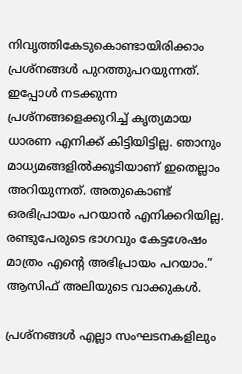നിവൃത്തികേടുകൊണ്ടായിരിക്കാം പ്രശ്നങ്ങൾ പുറത്തുപറയുന്നത്. ഇപ്പോൾ നടക്കുന്ന പ്രശ്നങ്ങളെക്കുറിച്ച് കൃത്യമായ ധാരണ എനിക്ക് കിട്ടിയിട്ടില്ല. ഞാനും മാധ്യമങ്ങളിൽക്കൂടിയാണ് ഇതെല്ലാം അറിയുന്നത്. അതുകൊണ്ട് ഒരഭിപ്രായം പറയാൻ എനിക്കറിയില്ല. രണ്ടുപേരുടെ ഭാഗവും കേട്ടശേഷം മാത്രം എന്റെ അഭിപ്രായം പറയാം.” ആസിഫ് അലിയുടെ വാക്കുകൾ.

പ്രശ്നങ്ങൾ എല്ലാ സംഘടനകളിലും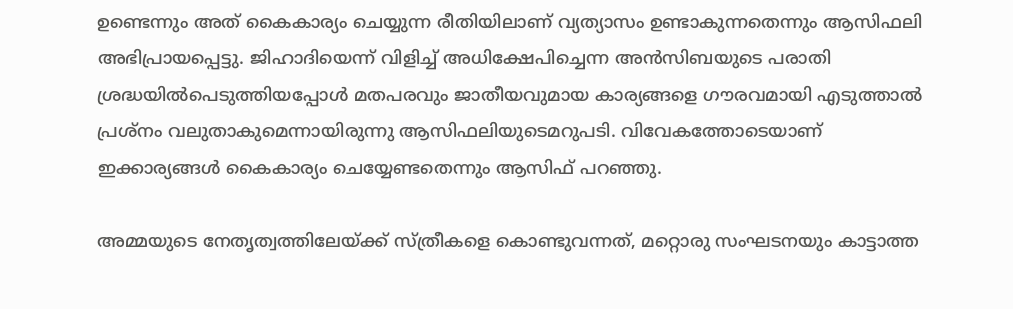ഉണ്ടെന്നും അത് കൈകാര്യം ചെയ്യുന്ന രീതിയിലാണ് വ്യത്യാസം ഉണ്ടാകുന്നതെന്നും ആസിഫലി അഭിപ്രായപ്പെട്ടു. ജിഹാദിയെന്ന് വിളിച്ച് അധിക്ഷേപിച്ചെന്ന അൻസിബയുടെ പരാതി ശ്രദ്ധയിൽപെടുത്തിയപ്പോൾ മതപരവും ജാതീയവുമായ കാര്യങ്ങളെ ഗൗരവമായി എടുത്താൽ പ്രശ്നം വലുതാകുമെന്നായിരുന്നു ആസിഫലിയുടെമറുപടി. വിവേകത്തോടെയാണ് ഇക്കാര്യങ്ങൾ കൈകാര്യം ചെയ്യേണ്ടതെന്നും ആസിഫ് പറഞ്ഞു.

അമ്മയുടെ നേതൃത്വത്തിലേയ്ക്ക് സ്ത്രീകളെ കൊണ്ടുവന്നത്, മറ്റൊരു സംഘടനയും കാട്ടാത്ത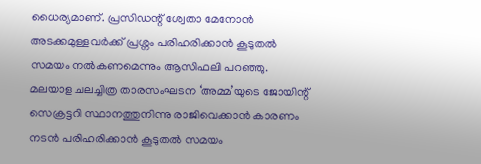ധൈര്യമാണ്. പ്രസിഡന്റ് ശ്വേതാ മേനോൻ അടക്കമുള്ളവർക്ക് പ്രശ്നം പരിഹരിക്കാൻ കൂടുതൽ സമയം നൽകണമെന്നും ആസിഫലി പറഞ്ഞു.
മലയാള ചലച്ചിത്ര താരസംഘടന ‘അമ്മ’യുടെ ജോയിന്റ് സെക്രട്ടറി സ്ഥാനത്തുനിന്നു രാജിവെക്കാൻ കാരണം നടൻ പരിഹരിക്കാൻ കൂടുതൽ സമയം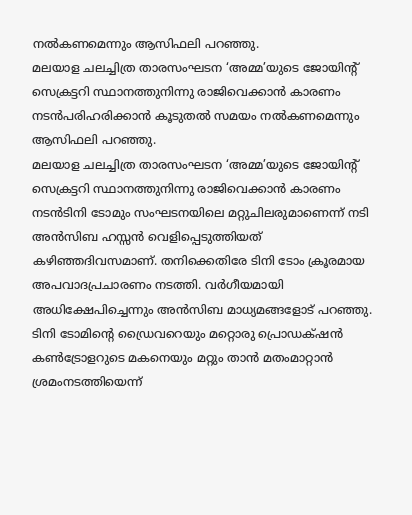നൽകണമെന്നും ആസിഫലി പറഞ്ഞു.
മലയാള ചലച്ചിത്ര താരസംഘടന ‘അമ്മ’യുടെ ജോയിന്റ് സെക്രട്ടറി സ്ഥാനത്തുനിന്നു രാജിവെക്കാൻ കാരണം നടൻപരിഹരിക്കാൻ കൂടുതൽ സമയം നൽകണമെന്നും ആസിഫലി പറഞ്ഞു.
മലയാള ചലച്ചിത്ര താരസംഘടന ‘അമ്മ’യുടെ ജോയിന്റ് സെക്രട്ടറി സ്ഥാനത്തുനിന്നു രാജിവെക്കാൻ കാരണം നടൻടിനി ടോമും സംഘടനയിലെ മറ്റുചിലരുമാണെന്ന് നടി അൻസിബ ഹസ്സൻ വെളിപ്പെടുത്തിയത് കഴിഞ്ഞദിവസമാണ്. തനിക്കെതിരേ ടിനി ടോം ക്രൂരമായ അപവാദപ്രചാരണം നടത്തി. വർഗീയമായി അധിക്ഷേപിച്ചെന്നും അൻസിബ മാധ്യമങ്ങളോട് പറഞ്ഞു. ടിനി ടോമിന്റെ ഡ്രൈവറെയും മറ്റൊരു പ്രൊഡക്‌ഷൻ കൺട്രോളറുടെ മകനെയും മറ്റും താൻ മതംമാറ്റാൻ ശ്രമംനടത്തിയെന്ന്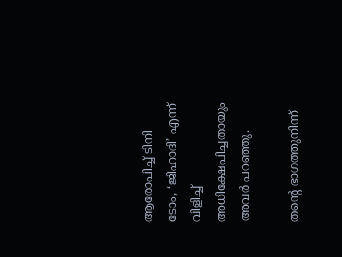ആരോപിച്ച് ടിനി ടോം, ‘ജിഹാദി’ എന്ന് വിളിച്ച് അധിക്ഷേപിച്ചതായും അവർ പറഞ്ഞു.

തന്റെ ഭാഗത്തുനിന്ന്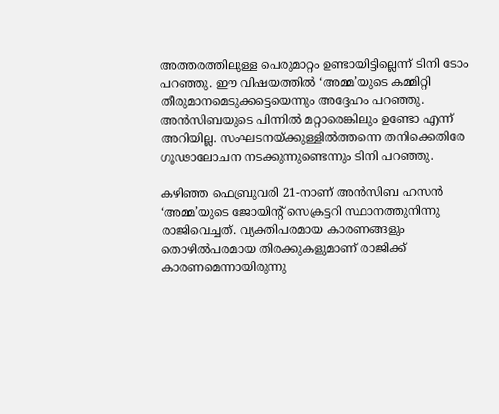അത്തരത്തിലുള്ള പെരുമാറ്റം ഉണ്ടായിട്ടില്ലെന്ന് ടിനി ടോം പറഞ്ഞു. ഈ വിഷയത്തിൽ ‘അമ്മ’യുടെ കമ്മിറ്റി തീരുമാനമെടുക്കട്ടെയെന്നും അദ്ദേഹം പറഞ്ഞു. അൻസിബയുടെ പിന്നിൽ മറ്റാരെങ്കിലും ഉണ്ടോ എന്ന് അറിയില്ല. സംഘടനയ്ക്കുള്ളിൽത്തന്നെ തനിക്കെതിരേ ഗൂഢാലോചന നടക്കുന്നുണ്ടെന്നും ടിനി പറഞ്ഞു.

കഴിഞ്ഞ ഫെബ്രുവരി 21-നാണ് അൻസിബ ഹസൻ ‘അമ്മ’യുടെ ജോയിന്റ് സെക്രട്ടറി സ്ഥാനത്തുനിന്നു രാജിവെച്ചത്. വ്യക്തിപരമായ കാരണങ്ങളും തൊഴിൽപരമായ തിരക്കുകളുമാണ് രാജിക്ക് കാരണമെന്നായിരുന്നു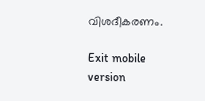വിശദീകരണം.

Exit mobile version